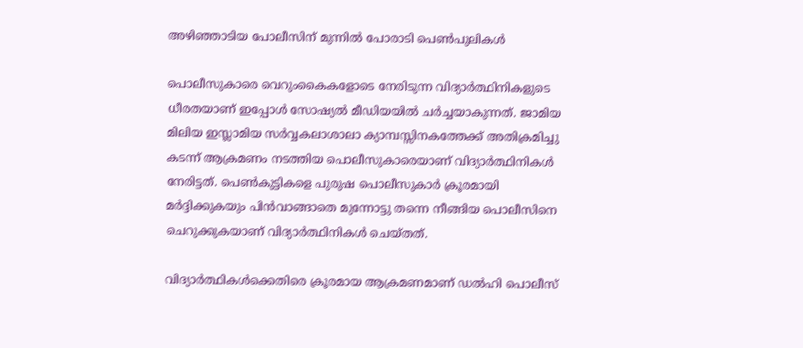അഴിഞ്ഞാടിയ പോലീസിന് മുന്നിൽ പോരാടി പെൺപുലികൾ

പൊലീസുകാരെ വെറുംകൈകളോടെ നേരിടുന്ന വിദ്യാര്‍ത്ഥിനികളുടെ ധീരതയാണ് ഇപ്പോള്‍ സോഷ്യല്‍ മീഡിയയില്‍ ചര്‍ച്ചയാകുന്നത്. ജാമിയ മിലിയ ഇസ്ലാമിയ സര്‍വ്വകലാശാലാ ക്യാമ്പസ്സിനകത്തേക്ക് അതിക്രമിച്ചു കടന്ന് ആക്രമണം നടത്തിയ പൊലീസുകാരെയാണ് വിദ്യാര്‍ത്ഥിനികള്‍ നേരിട്ടത്. പെണ്‍കുട്ടികളെ പുരുഷ പൊലീസുകാര്‍ ക്രൂരമായി മര്‍ദ്ദിക്കുകയും പിന്‍വാങ്ങാതെ മുന്നോട്ടു തന്നെ നീങ്ങിയ പൊലീസിനെ ചെറുക്കുകയാണ് വിദ്യാര്‍ത്ഥിനികള്‍ ചെയ്തത്.

വിദ്യാര്‍ത്ഥികള്‍ക്കെതിരെ ക്രൂരമായ ആക്രമണമാണ് ഡല്‍ഹി പൊലീസ്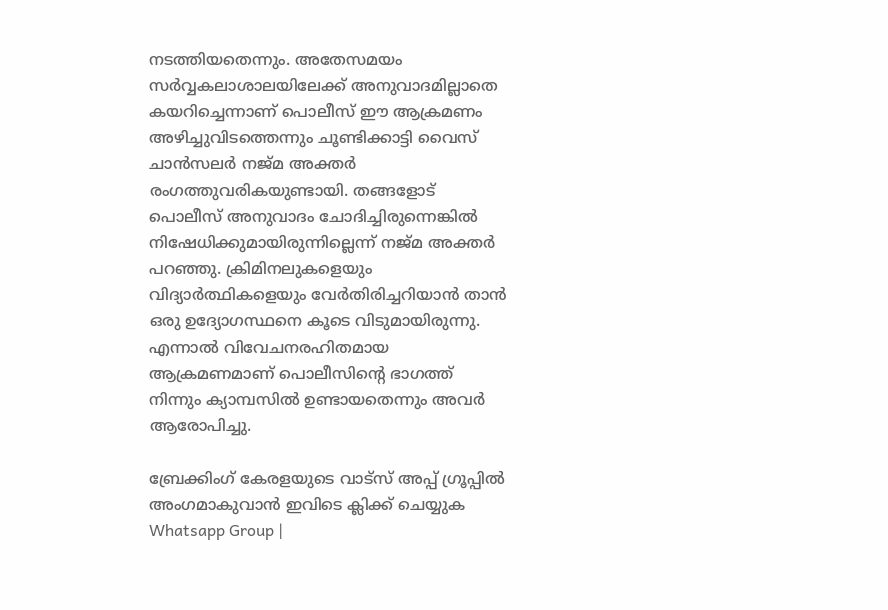നടത്തിയതെന്നും. അതേസമയം സര്‍വ്വകലാശാലയിലേക്ക് അനുവാദമില്ലാതെ കയറിച്ചെന്നാണ് പൊലീസ് ഈ ആക്രമണം അഴിച്ചുവിടത്തെന്നും ചൂണ്ടിക്കാട്ടി വൈസ് ചാന്‍സലര്‍ നജ്മ അക്തര്‍ രംഗത്തുവരികയുണ്ടായി. തങ്ങളോട് പൊലീസ് അനുവാദം ചോദിച്ചിരുന്നെങ്കില്‍ നിഷേധിക്കുമായിരുന്നില്ലെന്ന് നജ്മ അക്തര്‍ പറഞ്ഞു. ക്രിമിനലുകളെയും വിദ്യാര്‍ത്ഥികളെയും വേര്‍തിരിച്ചറിയാന്‍ താന്‍ ഒരു ഉദ്യോഗസ്ഥനെ കൂടെ വിടുമായിരുന്നു. എന്നാല്‍ വിവേചനരഹിതമായ ആക്രമണമാണ് പൊലീസിന്റെ ഭാഗത്ത് നിന്നും ക്യാമ്പസില്‍ ഉണ്ടായതെന്നും അവര്‍ ആരോപിച്ചു.

ബ്രേക്കിംഗ് കേരളയുടെ വാട്സ് അപ്പ് ഗ്രൂപ്പിൽ അംഗമാകുവാൻ ഇവിടെ ക്ലിക്ക് ചെയ്യുക Whatsapp Group |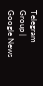Telegram Group | Google News